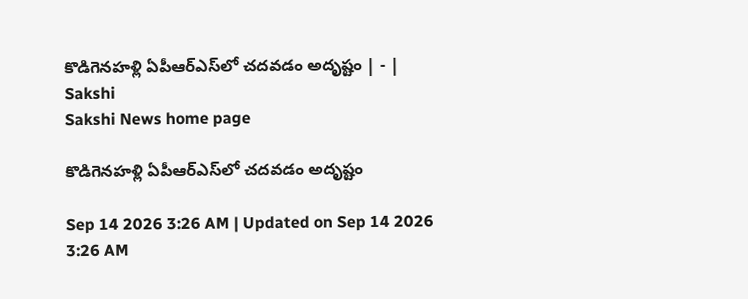కొడిగెనహళ్లి ఏపీఆర్‌ఎస్‌లో చదవడం అదృష్టం | - | Sakshi
Sakshi News home page

కొడిగెనహళ్లి ఏపీఆర్‌ఎస్‌లో చదవడం అదృష్టం

Sep 14 2026 3:26 AM | Updated on Sep 14 2026 3:26 AM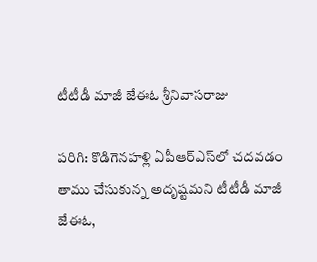టీటీడీ మాజీ జేఈఓ శ్రీనివాసరాజు

పరిగి: కొడిగెనహళ్లి ఏపీఆర్‌ఎస్‌లో చదవడం తాము చేసుకున్న అదృష్టమని టీటీడీ మాజీ జేఈఓ,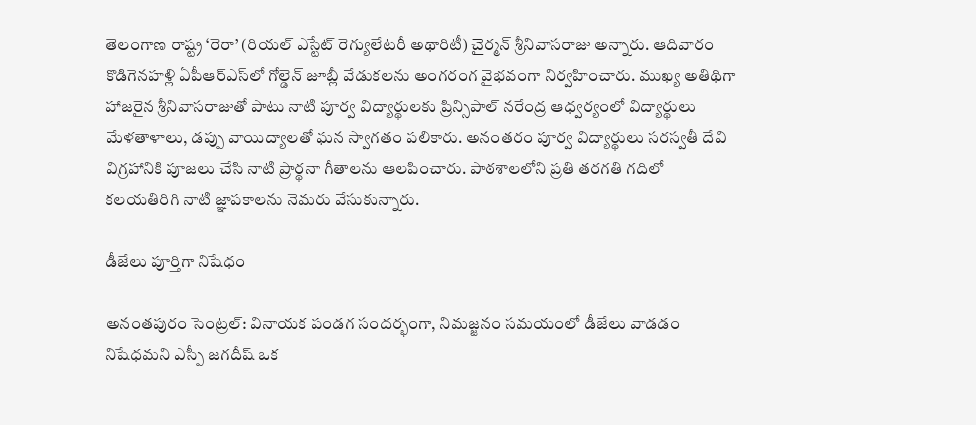తెలంగాణ రాష్ట్ర ‘రెరా’ (రియల్‌ ఎస్టేట్‌ రెగ్యులేటరీ అథారిటీ) చైర్మన్‌ శ్రీనివాసరాజు అన్నారు. ఆదివారం కొడిగెనహళ్లి ఏపీఆర్‌ఎస్‌లో గోల్డెన్‌ జూబ్లీ వేడుకలను అంగరంగ వైభవంగా నిర్వహించారు. ముఖ్య అతిథిగా హాజరైన శ్రీనివాసరాజుతో పాటు నాటి పూర్వ విద్యార్థులకు ప్రిన్సిపాల్‌ నరేంద్ర ఆధ్వర్యంలో విద్యార్థులు మేళతాళాలు, డప్పు వాయిద్యాలతో ఘన స్వాగతం పలికారు. అనంతరం పూర్వ విద్యార్థులు సరస్వతీ దేవి విగ్రహానికి పూజలు చేసి నాటి ప్రార్థనా గీతాలను ఆలపించారు. పాఠశాలలోని ప్రతి తరగతి గదిలో కలయతిరిగి నాటి జ్ఞాపకాలను నెమరు వేసుకున్నారు.

డీజేలు పూర్తిగా నిషేధం

అనంతపురం సెంట్రల్‌: వినాయక పండగ సందర్భంగా, నిమజ్జనం సమయంలో డీజేలు వాడడం నిషేధమని ఎస్పీ జగదీష్‌ ఒక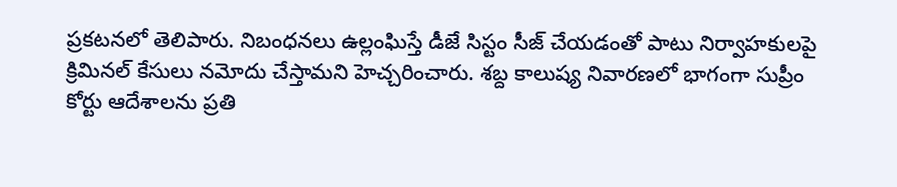ప్రకటనలో తెలిపారు. నిబంధనలు ఉల్లంఘిస్తే డీజే సిస్టం సీజ్‌ చేయడంతో పాటు నిర్వాహకులపై క్రిమినల్‌ కేసులు నమోదు చేస్తామని హెచ్చరించారు. శబ్ద కాలుష్య నివారణలో భాగంగా సుప్రీం కోర్టు ఆదేశాలను ప్రతి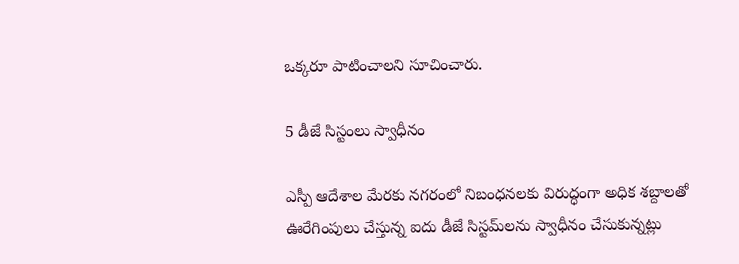ఒక్కరూ పాటించాలని సూచించారు.

5 డీజే సిస్టంలు స్వాధీనం

ఎస్పీ ఆదేశాల మేరకు నగరంలో నిబంధనలకు విరుద్ధంగా అధిక శబ్దాలతో ఊరేగింపులు చేస్తున్న ఐదు డీజే సిస్టమ్‌లను స్వాధీనం చేసుకున్నట్లు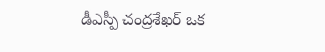డీఎస్పీ చంద్రశేఖర్‌ ఒక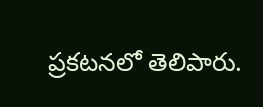ప్రకటనలో తెలిపారు.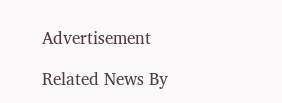Advertisement

Related News By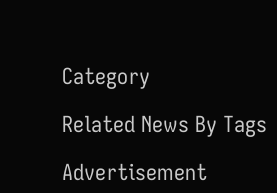Category

Related News By Tags

Advertisement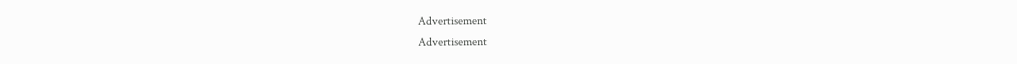Advertisement
Advertisement